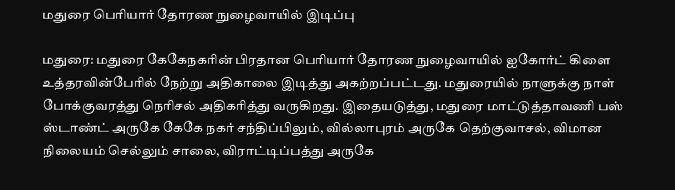மதுரை பெரியார் தோரண நுழைவாயில் இடிப்பு

மதுரை: மதுரை கேகேநகரின் பிரதான பெரியார் தோரண நுழைவாயில் ஐகோர்ட் கிளை உத்தரவின்பேரில் நேற்று அதிகாலை இடித்து அகற்றப்பட்டது. மதுரையில் நாளுக்கு நாள் போக்குவரத்து நெரிசல் அதிகரித்து வருகிறது. இதையடுத்து, மதுரை மாட்டுத்தாவணி பஸ் ஸ்டாண்ட் அருகே கேகே நகர் சந்திப்பிலும், வில்லாபுரம் அருகே தெற்குவாசல், விமான நிலையம் செல்லும் சாலை, விராட்டிப்பத்து அருகே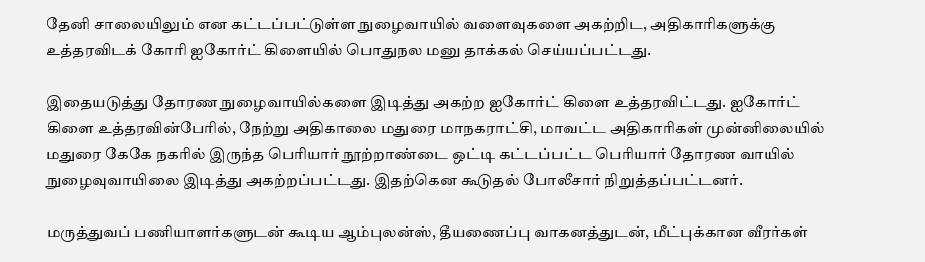தேனி சாலையிலும் என கட்டப்பட்டுள்ள நுழைவாயில் வளைவுகளை அகற்றிட, அதிகாரிகளுக்கு உத்தரவிடக் கோரி ஐகோர்ட் கிளையில் பொதுநல மனு தாக்கல் செய்யப்பட்டது.

இதையடுத்து தோரண நுழைவாயில்களை இடித்து அகற்ற ஐகோர்ட் கிளை உத்தரவிட்டது. ஐகோர்ட் கிளை உத்தரவின்பேரில், நேற்று அதிகாலை மதுரை மாநகராட்சி, மாவட்ட அதிகாரிகள் முன்னிலையில் மதுரை கேகே நகரில் இருந்த பெரியார் நூற்றாண்டை ஒட்டி கட்டப்பட்ட பெரியார் தோரண வாயில் நுழைவுவாயிலை இடித்து அகற்றப்பட்டது. இதற்கென கூடுதல் போலீசார் நிறுத்தப்பட்டனர்.

மருத்துவப் பணியாளர்களுடன் கூடிய ஆம்புலன்ஸ், தீயணைப்பு வாகனத்துடன், மீட்புக்கான வீரர்கள்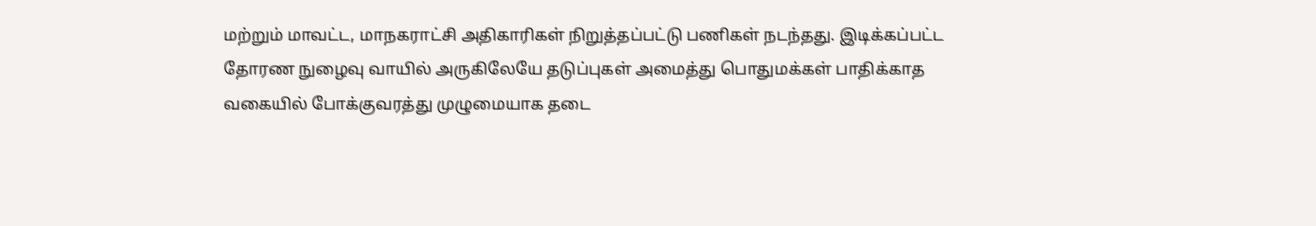மற்றும் மாவட்ட, மாநகராட்சி அதிகாரிகள் நிறுத்தப்பட்டு பணிகள் நடந்தது. இடிக்கப்பட்ட தோரண நுழைவு வாயில் அருகிலேயே தடுப்புகள் அமைத்து பொதுமக்கள் பாதிக்காத வகையில் போக்குவரத்து முழுமையாக தடை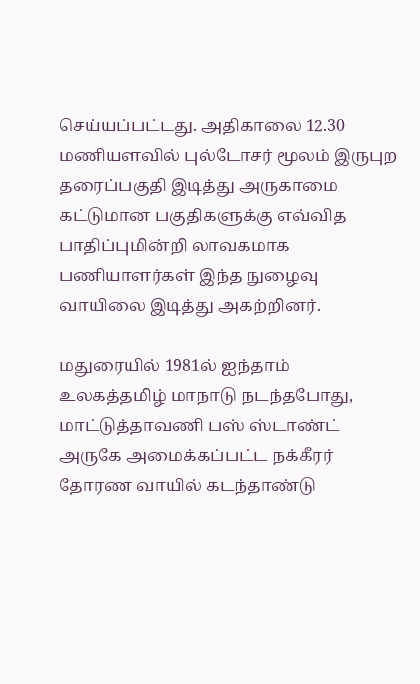செய்யப்பட்டது. அதிகாலை 12.30 மணியளவில் புல்டோசர் மூலம் இருபுற தரைப்பகுதி இடித்து அருகாமை கட்டுமான பகுதிகளுக்கு எவ்வித பாதிப்புமின்றி லாவகமாக பணியாளர்கள் இந்த நுழைவு வாயிலை இடித்து அகற்றினர்.

மதுரையில் 1981ல் ஐந்தாம் உலகத்தமிழ் மாநாடு நடந்தபோது, மாட்டுத்தாவணி பஸ் ஸ்டாண்ட் அருகே அமைக்கப்பட்ட நக்கீரர் தோரண வாயில் கடந்தாண்டு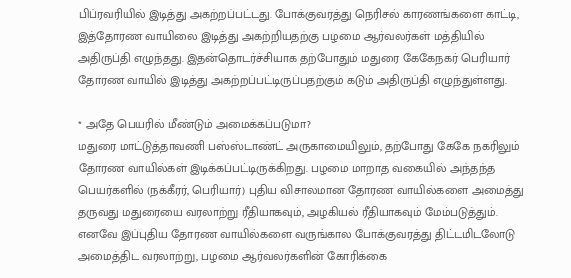பிப்ரவரியில் இடித்து அகற்றப்பட்டது. போக்குவரத்து நெரிசல் காரணங்களை காட்டி, இத்தோரண வாயிலை இடித்து அகற்றியதற்கு பழமை ஆர்வலர்கள் மத்தியில் அதிருப்தி எழுந்தது. இதன்தொடர்ச்சியாக தற்போதும் மதுரை கேகேநகர் பெரியார் தோரண வாயில் இடித்து அகற்றப்பட்டிருப்பதற்கும் கடும் அதிருப்தி எழுந்துள்ளது.

* அதே பெயரில் மீண்டும் அமைக்கப்படுமா?
மதுரை மாட்டுத்தாவணி பஸ்ஸ்டாண்ட் அருகாமையிலும், தற்போது கேகே நகரிலும் தோரண வாயில்கள் இடிக்கப்பட்டிருக்கிறது. பழமை மாறாத வகையில் அந்தந்த பெயர்களில் (நக்கீரர், பெரியார்) புதிய விசாலமான தோரண வாயில்களை அமைத்து தருவது மதுரையை வரலாற்று ரீதியாகவும், அழகியல் ரீதியாகவும் மேம்படுத்தும். எனவே இப்புதிய தோரண வாயில்களை வருங்கால போக்குவரத்து திட்டமிடலோடு அமைத்திட வரலாற்று, பழமை ஆர்வலர்களின் கோரிக்கை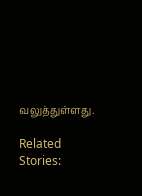வலுத்துள்ளது.

Related Stories: